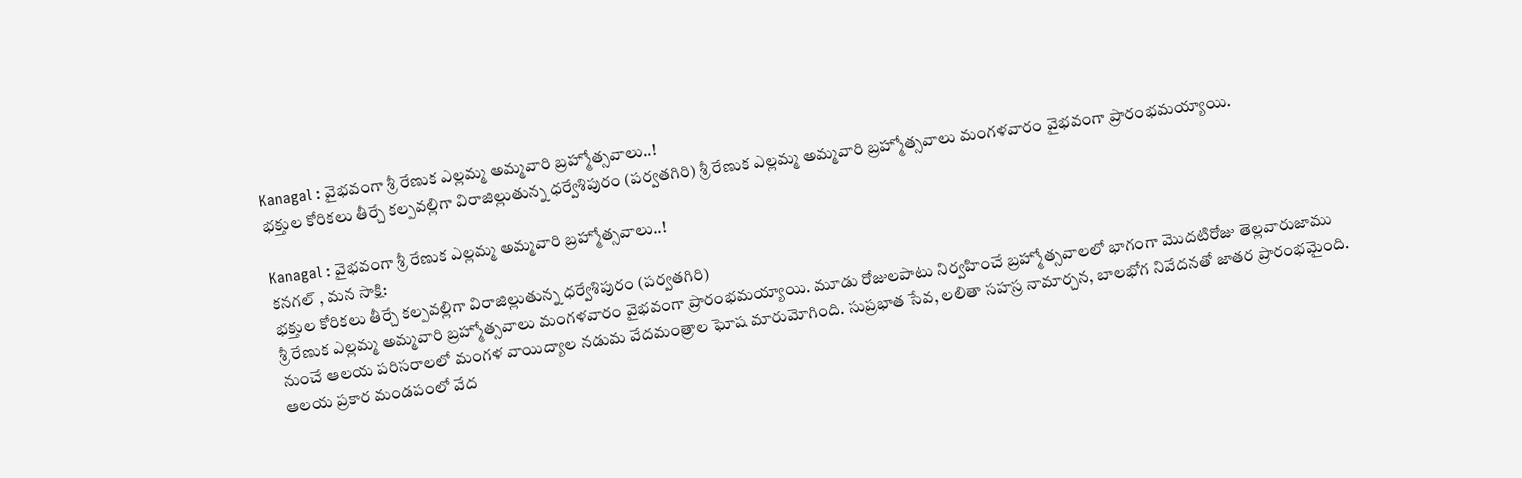Kanagal : వైభవంగా శ్రీ రేణుక ఎల్లమ్మ అమ్మవారి బ్రహ్మోత్సవాలు..!
భక్తుల కోరికలు తీర్చే కల్పవల్లిగా విరాజిల్లుతున్న ధర్వేశిపురం (పర్వతగిరి) శ్రీ రేణుక ఎల్లమ్మ అమ్మవారి బ్రహ్మోత్సవాలు మంగళవారం వైభవంగా ప్రారంభమయ్యాయి.

Kanagal : వైభవంగా శ్రీ రేణుక ఎల్లమ్మ అమ్మవారి బ్రహ్మోత్సవాలు..!
కనగల్ , మన సాక్షి:
భక్తుల కోరికలు తీర్చే కల్పవల్లిగా విరాజిల్లుతున్న ధర్వేశిపురం (పర్వతగిరి)
శ్రీ రేణుక ఎల్లమ్మ అమ్మవారి బ్రహ్మోత్సవాలు మంగళవారం వైభవంగా ప్రారంభమయ్యాయి. మూడు రోజులపాటు నిర్వహించే బ్రహ్మోత్సవాలలో భాగంగా మొదటిరోజు తెల్లవారుజాము నుంచే ఆలయ పరిసరాలలో మంగళ వాయిద్యాల నడుమ వేదమంత్రాల ఘోష మారుమోగింది. సుప్రభాత సేవ, లలితా సహస్ర నామార్చన, బాలభోగ నివేదనతో జాతర ప్రారంభమైంది.
ఆలయ ప్రకార మండపంలో వేద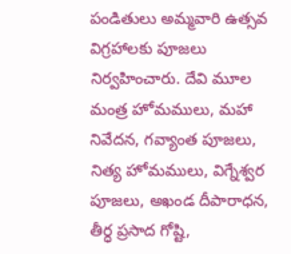పండితులు అమ్మవారి ఉత్సవ విగ్రహాలకు పూజలు నిర్వహించారు. దేవి మూల మంత్ర హోమములు, మహా నివేదన, గవ్యాంత పూజలు, నిత్య హోమములు, విగ్నేశ్వర పూజలు, అఖండ దీపారాధన, తీర్ధ ప్రసాద గోష్టి,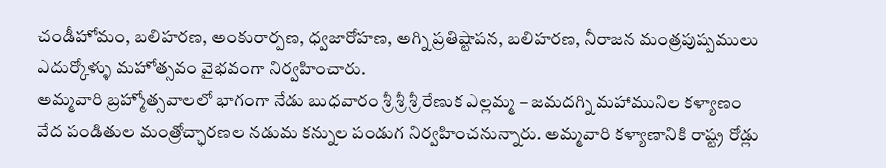చండీహోమం, బలిహరణ, అంకురార్పణ, ధ్వజారోహణ, అగ్ని ప్రతిష్టాపన, బలిహరణ, నీరాజన మంత్రపుష్పములు ఎదుర్కోళ్ళు మహోత్సవం వైభవంగా నిర్వహించారు.
అమ్మవారి బ్రహ్మోత్సవాలలో భాగంగా నేడు బుధవారం శ్రీ శ్రీ శ్రీ రేణుక ఎల్లమ్మ – జమదగ్ని మహామునిల కళ్యాణం వేద పండితుల మంత్రోచ్ఛారణల నడుమ కన్నుల పండుగ నిర్వహించనున్నారు. అమ్మవారి కళ్యాణానికి రాష్ట్ర రోడ్లు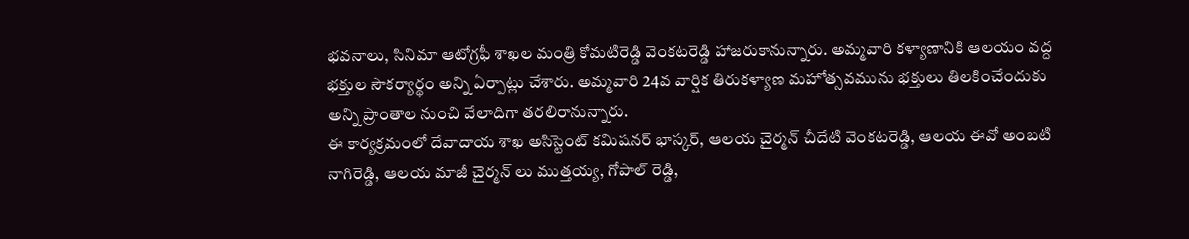భవనాలు, సినిమా ఆటోగ్రఫీ శాఖల మంత్రి కోమటిరెడ్డి వెంకటరెడ్డి హాజరుకానున్నారు. అమ్మవారి కళ్యాణానికి ఆలయం వద్ద భక్తుల సౌకర్యార్థం అన్ని ఏర్పాట్లు చేశారు. అమ్మవారి 24వ వార్షిక తిరుకళ్యాణ మహోత్సవమును భక్తులు తిలకించేందుకు అన్ని ప్రాంతాల నుంచి వేలాదిగా తరలిరానున్నారు.
ఈ కార్యక్రమంలో దేవాదాయ శాఖ అసిస్టెంట్ కమిషనర్ భాస్కర్, ఆలయ చైర్మన్ చీదేటి వెంకటరెడ్డి, ఆలయ ఈవో అంబటి నాగిరెడ్డి, ఆలయ మాజీ చైర్మన్ లు ముత్తయ్య, గోపాల్ రెడ్డి,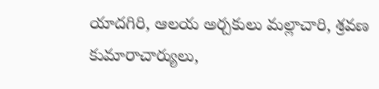యాదగిరి, ఆలయ అర్చకులు మల్లాచారి, శ్రవణ కుమారాచార్యులు,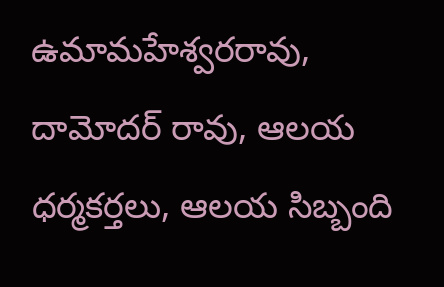ఉమామహేశ్వరరావు, దామోదర్ రావు, ఆలయ ధర్మకర్తలు, ఆలయ సిబ్బంది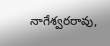నాగేశ్వరరావు,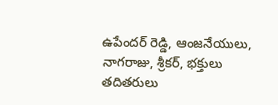ఉపేందర్ రెడ్డి, ఆంజనేయులు, నాగరాజు, శ్రీకర్, భక్తులు తదితరులు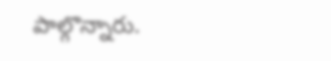పాల్గొన్నారు.